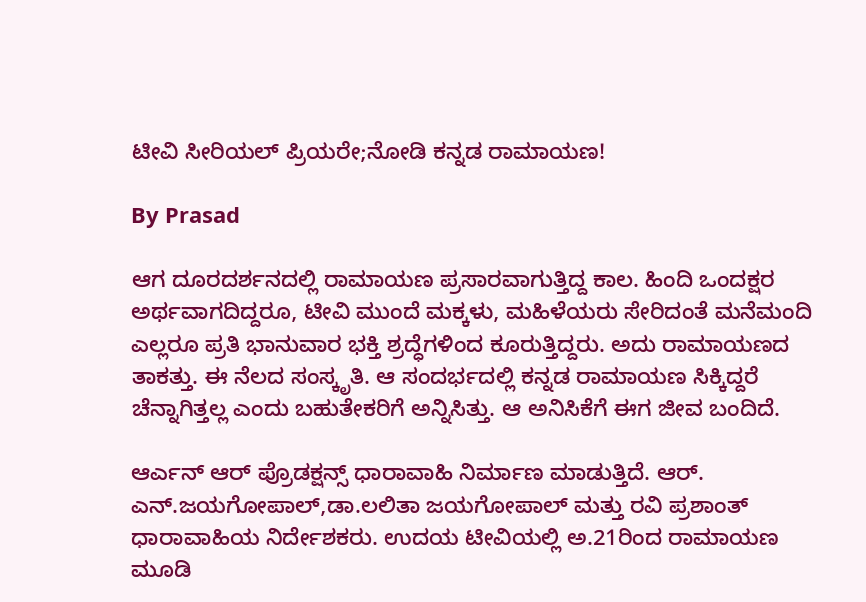ಟೀವಿ ಸೀರಿಯಲ್ ಪ್ರಿಯರೇ;ನೋಡಿ ಕನ್ನಡ ರಾಮಾಯಣ!

By Prasad

ಆಗ ದೂರದರ್ಶನದಲ್ಲಿ ರಾಮಾಯಣ ಪ್ರಸಾರವಾಗುತ್ತಿದ್ದ ಕಾಲ. ಹಿಂದಿ ಒಂದಕ್ಷರ ಅರ್ಥವಾಗದಿದ್ದರೂ, ಟೀವಿ ಮುಂದೆ ಮಕ್ಕಳು, ಮಹಿಳೆಯರು ಸೇರಿದಂತೆ ಮನೆಮಂದಿ ಎಲ್ಲರೂ ಪ್ರತಿ ಭಾನುವಾರ ಭಕ್ತಿ ಶ್ರದ್ಧೆಗಳಿಂದ ಕೂರುತ್ತಿದ್ದರು. ಅದು ರಾಮಾಯಣದ ತಾಕತ್ತು. ಈ ನೆಲದ ಸಂಸ್ಕೃತಿ. ಆ ಸಂದರ್ಭದಲ್ಲಿ ಕನ್ನಡ ರಾಮಾಯಣ ಸಿಕ್ಕಿದ್ದರೆ ಚೆನ್ನಾಗಿತ್ತಲ್ಲ ಎಂದು ಬಹುತೇಕರಿಗೆ ಅನ್ನಿಸಿತ್ತು. ಆ ಅನಿಸಿಕೆಗೆ ಈಗ ಜೀವ ಬಂದಿದೆ.

ಆರ್ಎನ್ ಆರ್ ಪ್ರೊಡಕ್ಷನ್ಸ್ ಧಾರಾವಾಹಿ ನಿರ್ಮಾಣ ಮಾಡುತ್ತಿದೆ. ಆರ್. ಎನ್.ಜಯಗೋಪಾಲ್,ಡಾ.ಲಲಿತಾ ಜಯಗೋಪಾಲ್ ಮತ್ತು ರವಿ ಪ್ರಶಾಂತ್ ಧಾರಾವಾಹಿಯ ನಿರ್ದೇಶಕರು. ಉದಯ ಟೀವಿಯಲ್ಲಿ ಅ.21ರಿಂದ ರಾಮಾಯಣ ಮೂಡಿ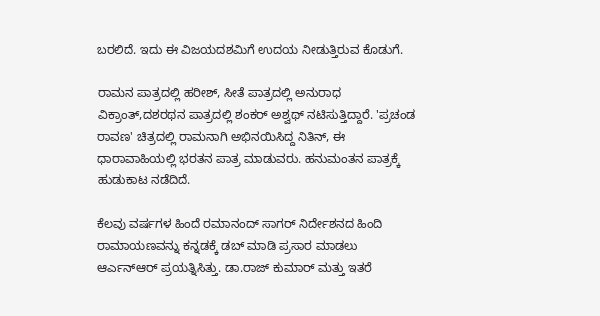ಬರಲಿದೆ. ಇದು ಈ ವಿಜಯದಶಮಿಗೆ ಉದಯ ನೀಡುತ್ತಿರುವ ಕೊಡುಗೆ.

ರಾಮನ ಪಾತ್ರದಲ್ಲಿ ಹರೀಶ್, ಸೀತೆ ಪಾತ್ರದಲ್ಲಿ ಅನುರಾಧ ವಿಕ್ರಾಂತ್,ದಶರಥನ ಪಾತ್ರದಲ್ಲಿ ಶಂಕರ್ ಅಶ್ವಥ್ ನಟಿಸುತ್ತಿದ್ದಾರೆ. 'ಪ್ರಚಂಡ ರಾವಣ' ಚಿತ್ರದಲ್ಲಿ ರಾಮನಾಗಿ ಅಭಿನಯಿಸಿದ್ದ ನಿತಿನ್, ಈ ಧಾರಾವಾಹಿಯಲ್ಲಿ ಭರತನ ಪಾತ್ರ ಮಾಡುವರು. ಹನುಮಂತನ ಪಾತ್ರಕ್ಕೆ ಹುಡುಕಾಟ ನಡೆದಿದೆ.

ಕೆಲವು ವರ್ಷಗಳ ಹಿಂದೆ ರಮಾನಂದ್ ಸಾಗರ್ ನಿರ್ದೇಶನದ ಹಿಂದಿ ರಾಮಾಯಣವನ್ನು ಕನ್ನಡಕ್ಕೆ ಡಬ್ ಮಾಡಿ ಪ್ರಸಾರ ಮಾಡಲು ಆರ್ಎನ್ಆರ್ ಪ್ರಯತ್ನಿಸಿತ್ತು. ಡಾ.ರಾಜ್ ಕುಮಾರ್ ಮತ್ತು ಇತರೆ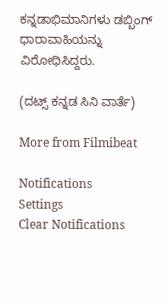ಕನ್ನಡಾಭಿಮಾನಿಗಳು ಡಬ್ಬಿಂಗ್ ಧಾರಾವಾಹಿಯನ್ನು ವಿರೋಧಿಸಿದ್ದರು.

(ದಟ್ಸ್ ಕನ್ನಡ ಸಿನಿ ವಾರ್ತೆ)

More from Filmibeat

Notifications
Settings
Clear Notifications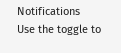Notifications
Use the toggle to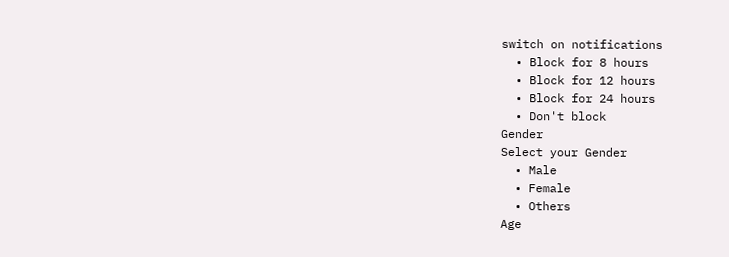switch on notifications
  • Block for 8 hours
  • Block for 12 hours
  • Block for 24 hours
  • Don't block
Gender
Select your Gender
  • Male
  • Female
  • Others
Age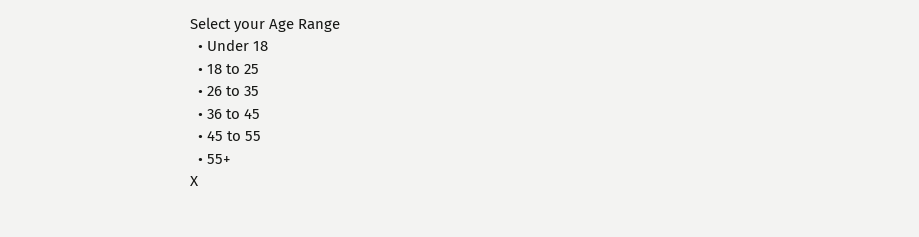Select your Age Range
  • Under 18
  • 18 to 25
  • 26 to 35
  • 36 to 45
  • 45 to 55
  • 55+
X